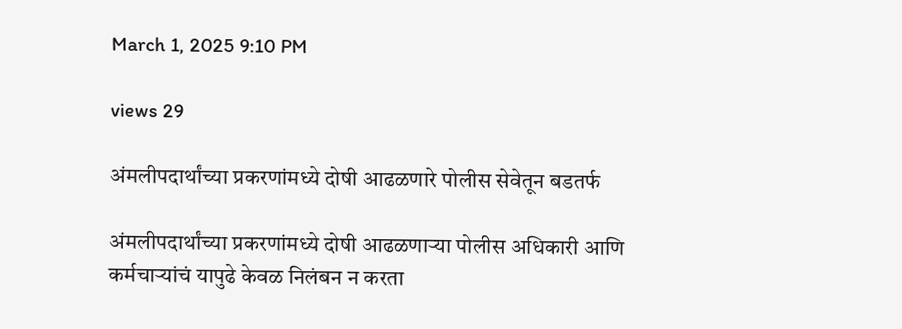March 1, 2025 9:10 PM

views 29

अंमलीपदार्थांच्या प्रकरणांमध्ये दोषी आढळणारे पोलीस सेवेतून बडतर्फ

अंमलीपदार्थांच्या प्रकरणांमध्ये दोषी आढळणाऱ्या पोलीस अधिकारी आणि कर्मचाऱ्यांचं यापुढे केवळ निलंबन न करता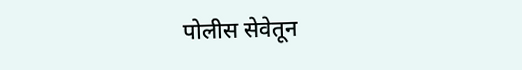पोलीस सेवेतून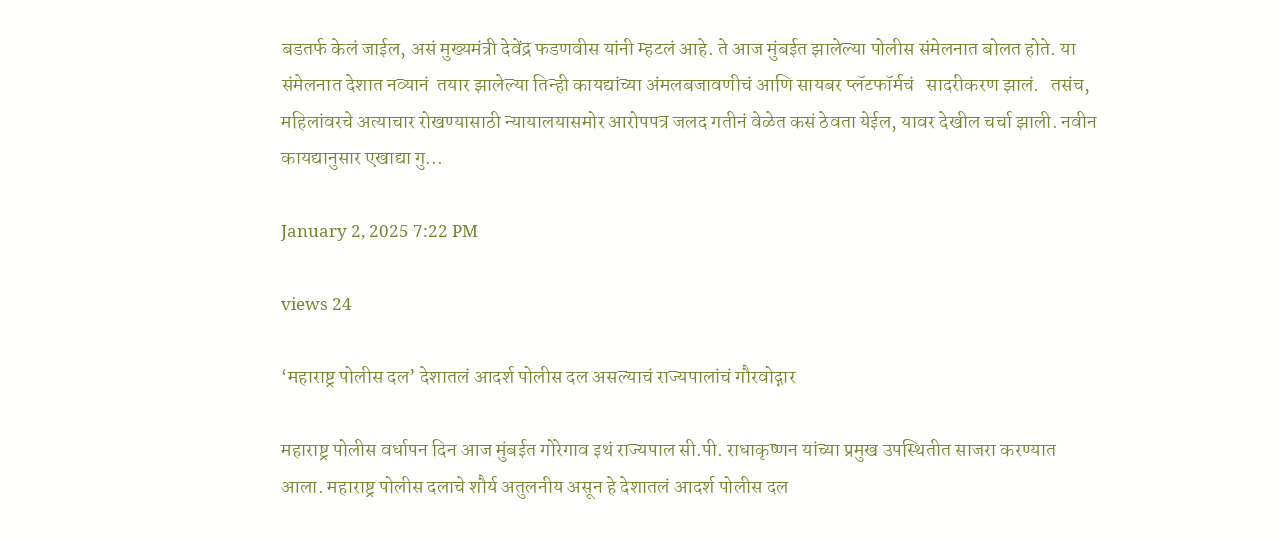बडतर्फ केलं जाईल, असं मुख्यमंत्री देवेंद्र फडणवीस यांनी म्हटलं आहे. ते आज मुंबईत झालेल्या पोलीस संमेलनात बोलत होते. या संमेलनात देशात नव्यानं  तयार झालेल्या तिन्ही कायद्यांच्या अंमलबजावणीचं आणि सायबर प्लॅटफॉर्मचं   सादरीकरण झालं.   तसंच, महिलांवरचे अत्याचार रोखण्यासाठी न्यायालयासमोर आरोपपत्र जलद गतीनं वेळेत कसं ठेवता येईल, यावर देखील चर्चा झाली. नवीन कायद्यानुसार एखाद्या गु...

January 2, 2025 7:22 PM

views 24

‘महाराष्ट्र पोलीस दल’ देशातलं आदर्श पोलीस दल असल्याचं राज्यपालांचं गौरवोद्गार

महाराष्ट्र पोलीस वर्धापन दिन आज मुंबईत गोरेगाव इथं राज्यपाल सी.पी. राधाकृष्णन यांच्या प्रमुख उपस्थितीत साजरा करण्यात आला. महाराष्ट्र पोलीस दलाचे शौर्य अतुलनीय असून हे देशातलं आदर्श पोलीस दल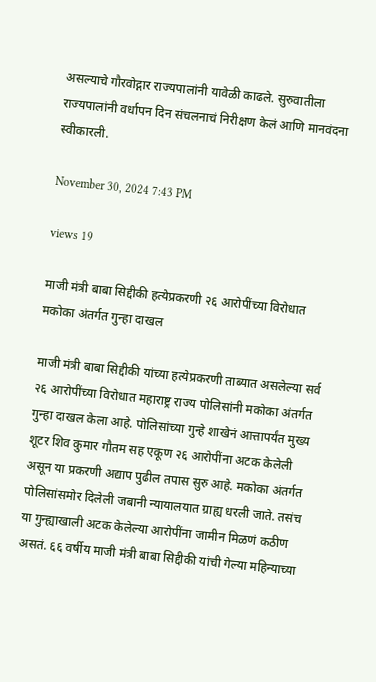असल्याचे गौरवोद्गार राज्यपालांनी यावेळी काढले. सुरुवातीला राज्यपालांनी वर्धापन दिन संचलनाचं निरीक्षण केलं आणि मानवंदना स्वीकारली.

November 30, 2024 7:43 PM

views 19

माजी मंत्री बाबा सिद्दीकी हत्येप्रकरणी २६ आरोपींच्या विरोधात मकोका अंतर्गत गुन्हा दाखल

माजी मंत्री बाबा सिद्दीकी यांच्या हत्येप्रकरणी ताब्यात असलेल्या सर्व २६ आरोपींच्या विरोधात महाराष्ट्र राज्य पोलिसांनी मकोका अंतर्गत गुन्हा दाखल केला आहे. पोलिसांच्या गुन्हे शाखेनं आत्तापर्यंत मुख्य शूटर शिव कुमार गौतम सह एकूण २६ आरोपींना अटक केलेली असून या प्रकरणी अद्याप पुढील तपास सुरु आहे. मकोका अंतर्गत पोलिसांसमोर दिलेली जबानी न्यायालयात ग्राह्य धरली जाते. तसंच या गुन्ह्याखाली अटक केलेल्या आरोपींना जामीन मिळणं कठीण असतं. ६६ वर्षीय माजी मंत्री बाबा सिद्दीकी यांची गेल्या महिन्याच्या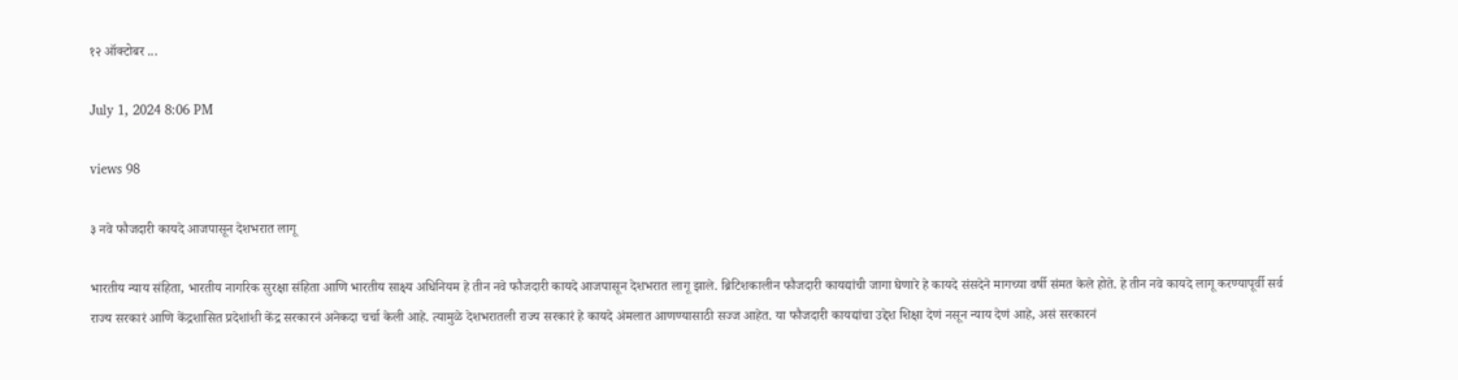१२ ऑक्टोबर ...

July 1, 2024 8:06 PM

views 98

३ नवे फौजदारी कायदे आजपासून देशभरात लागू

भारतीय न्याय संहिता, भारतीय नागरिक सुरक्षा संहिता आणि भारतीय साक्ष्य अधिनियम हे तीन नवे फौजदारी कायदे आजपासून देशभरात लागू झाले. ब्रिटिशकालीन फौजदारी कायद्यांची जागा घेणारे हे कायदे संसदेने मागच्या वर्षी संमत केले होते. हे तीन नवे कायदे लागू करण्यापूर्वी सर्व राज्य सरकारं आणि केंद्रशासित प्रदेशांशी केंद्र सरकारनं अनेकदा चर्चा केली आहे. त्यामुळे देशभरातली राज्य सरकारं हे कायदे अंमलात आणण्यासाठी सज्ज आहेत. या फौजदारी कायद्यांचा उद्देश शिक्षा देणं नसून न्याय देणं आहे, असं सरकारनं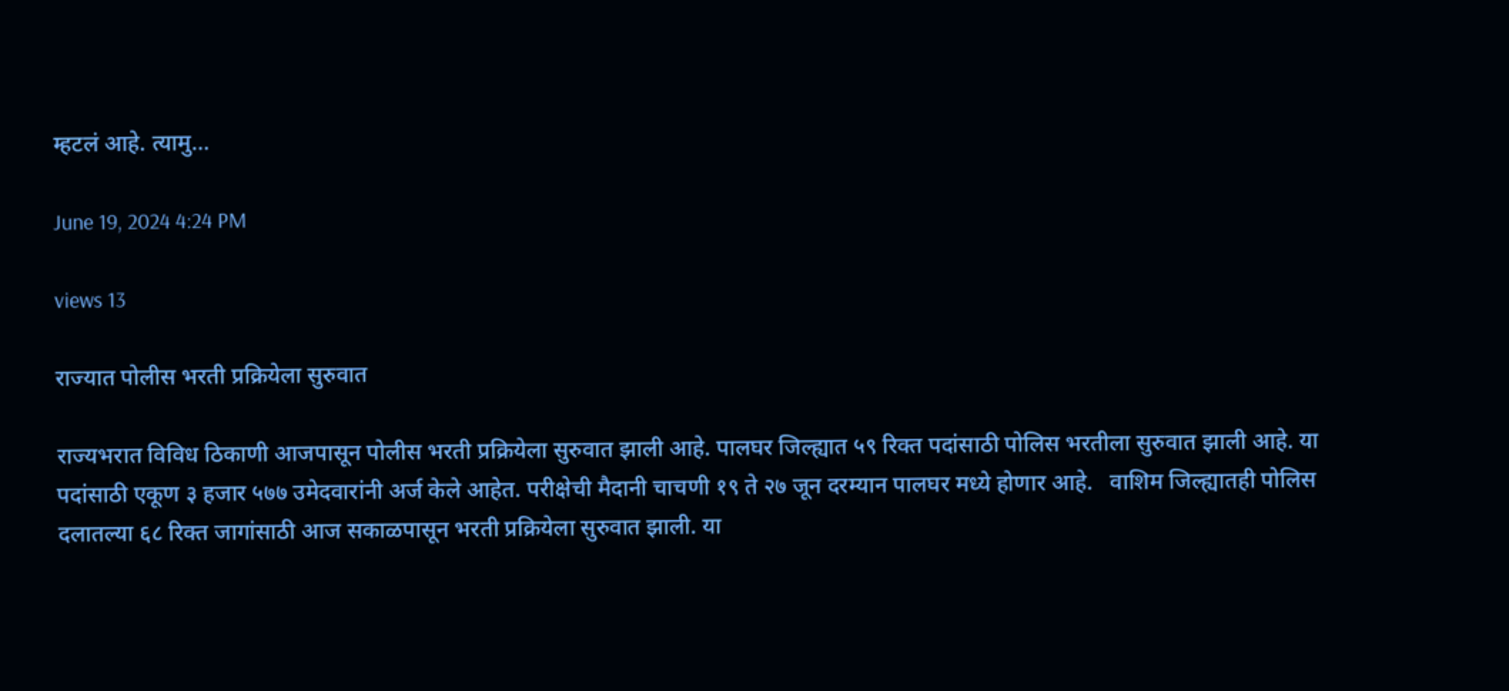म्हटलं आहे. त्यामु...

June 19, 2024 4:24 PM

views 13

राज्यात पोलीस भरती प्रक्रियेला सुरुवात

राज्यभरात विविध ठिकाणी आजपासून पोलीस भरती प्रक्रियेला सुरुवात झाली आहे. पालघर जिल्ह्यात ५९ रिक्त पदांसाठी पोलिस भरतीला सुरुवात झाली आहे. या पदांसाठी एकूण ३ हजार ५७७ उमेदवारांनी अर्ज केले आहेत. परीक्षेची मैदानी चाचणी १९ ते २७ जून दरम्यान पालघर मध्ये होणार आहे.   वाशिम जिल्ह्यातही पोलिस दलातल्या ६८ रिक्त जागांसाठी आज सकाळपासून भरती प्रक्रियेला सुरुवात झाली. या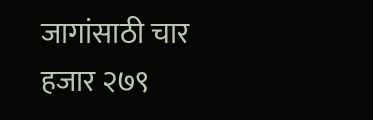जागांसाठी चार हजार २७९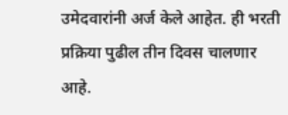उमेदवारांनी अर्ज केले आहेत. ही भरती प्रक्रिया पुढील तीन दिवस चालणार आहे.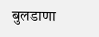बुलडाणा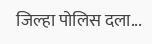जिल्हा पोलिस दला...